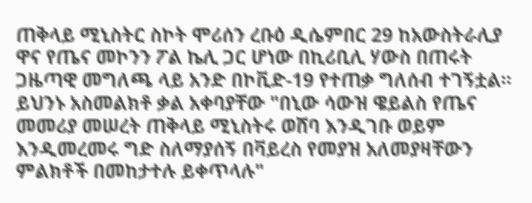ጠቅላይ ሚኒስትር ስኮት ሞሪሰን ረቡዕ ዲሴምበር 29 ከአውስትራሊያ ዋና የጤና መኮንን ፖል ኬሊ ጋር ሆነው በኪሪቢሊ ሃውስ በጠሩት ጋዜጣዊ መግለጫ ላይ አንድ በኮቪድ-19 የተጠቃ ግለሰብ ተገኝቷል።
ይህንኑ አስመልክቶ ቃል አቀባያቸው "በኒው ሳውዝ ዌይልስ የጤና መመሪያ መሠረት ጠቅላይ ሚኒስትሩ ወሸባ እንዲገቡ ወይም እንዲመረመሩ ግድ ስለማያሰኝ በቫይረስ የመያዝ አለመያዛቸውን ምልክቶች በመከታተሉ ይቀጥላሉ"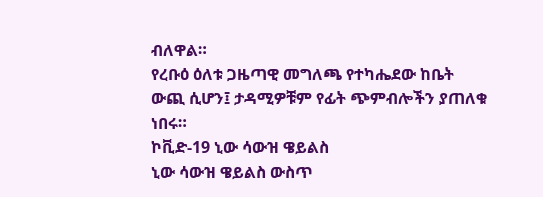ብለዋል።
የረቡዕ ዕለቱ ጋዜጣዊ መግለጫ የተካሔደው ከቤት ውጪ ሲሆን፤ ታዳሚዎቹም የፊት ጭምብሎችን ያጠለቁ ነበሩ።
ኮቪድ-19 ኒው ሳውዝ ዌይልስ
ኒው ሳውዝ ዌይልስ ውስጥ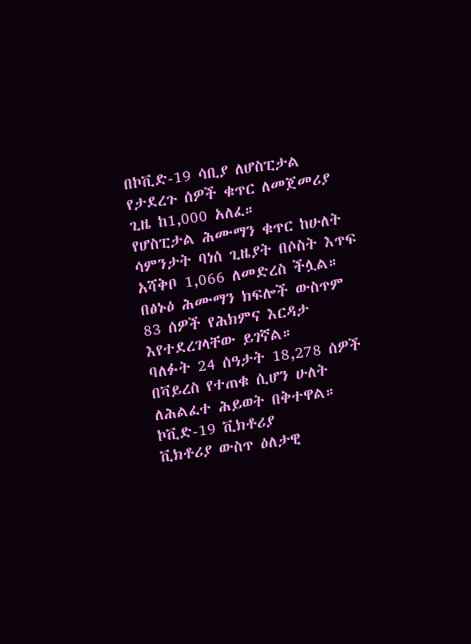በኮቪድ-19 ሳቢያ ለሆስፒታል የታደረጉ ሰዎች ቁጥር ለመጀመሪያ ጊዜ ከ1,000 አለፈ።
የሆስፒታል ሕሙማን ቁጥር ከሁለት ሳምንታት ባነሰ ጊዜያት በሶስት እጥፍ አሻቅቦ 1,066 ለመድረስ ችሏል።
በፅኑዕ ሕሙማን ክፍሎች ውስጥም 83 ሰዎች የሕክምና እርዳታ እየተደረገላቸው ይገኛል።
ባለፉት 24 ሰዓታት 18,278 ሰዎች በቫይረስ የተጠቁ ሲሆን ሁለት ለሕልፈተ ሕይወት በቅተዋል።
ኮቪድ-19 ቪክቶሪያ
ቪክቶሪያ ውስጥ ዕለታዊ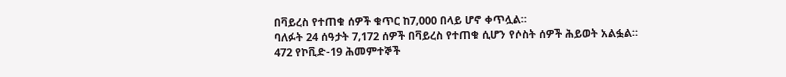በቫይረስ የተጠቁ ሰዎች ቁጥር ከ7,000 በላይ ሆኖ ቀጥሏል።
ባለፉት 24 ሰዓታት 7,172 ሰዎች በቫይረስ የተጠቁ ሲሆን የሶስት ሰዎች ሕይወት አልፏል።
472 የኮቪድ-19 ሕመምተኞች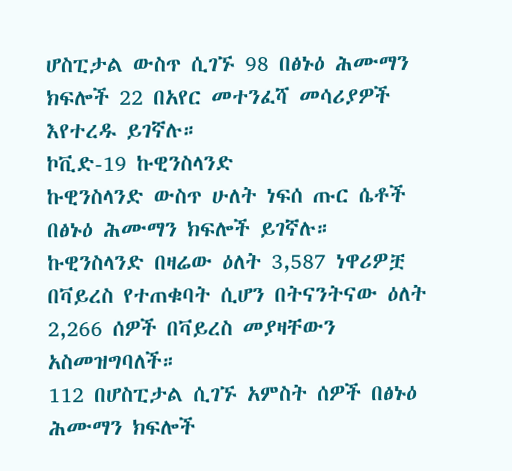ሆስፒታል ውስጥ ሲገኙ 98 በፅኑዕ ሕሙማን ክፍሎች 22 በአየር መተንፈሻ መሳሪያዎች እየተረዱ ይገኛሉ።
ኮቪድ-19 ኩዊንስላንድ
ኩዊንስላንድ ውስጥ ሁለት ነፍሰ ጡር ሴቶች በፅኑዕ ሕሙማን ክፍሎች ይገኛሉ።
ኩዊንስላንድ በዛሬው ዕለት 3,587 ነዋሪዎቿ በቫይረስ የተጠቁባት ሲሆን በትናንትናው ዕለት 2,266 ሰዎች በቫይረስ መያዛቸውን አስመዝግባለች።
112 በሆስፒታል ሲገኙ አምስት ሰዎች በፅኑዕ ሕሙማን ክፍሎች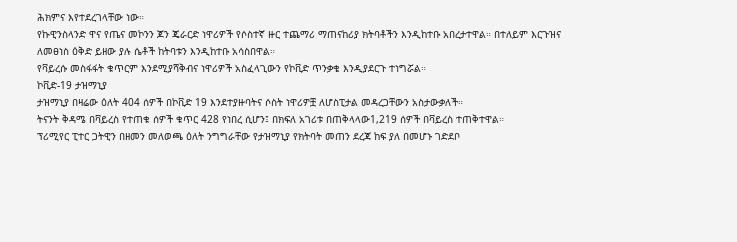ሕክምና እየተደረገላቸው ነው።
የኩዊንስላንድ ዋና የጤና መኮንን ጆን ጄራርድ ነዋሪዎች የሶስተኛ ዙር ተጨማሪ ማጠናከሪያ ክትባቶችን እንዲከተቡ አበረታተዋል። በተለይም እርጉዝና ለመፀነስ ዕቅድ ይዘው ያሉ ሴቶች ከትባቱን እንዲከተቡ አሳስበዋል።
የቫይረሱ መስፋፋት ቁጥርም እንደሚያሻቅብና ነዋሪዎች አስፈላጊውን የኮቪድ ጥንቃቄ እንዲያደርጉ ተነግሯል።
ኮቪድ-19 ታዝማኒያ
ታዝማኒያ በዛሬው ዕለት 404 ሰዎች በኮቪድ 19 እንደተያዙባትና ሶስት ነዋሪዎቿ ለሆስፒታል መዳረጋቸውን አስታውቃለች።
ትናንት ቅዳሜ በቫይረስ የተጠቁ ሰዎች ቁጥር 428 የነበረ ሲሆን፤ በክፍለ አገሪቱ በጠቅላላው1,219 ሰዎች በቫይረስ ተጠቅተዋል።
ፕሪሚየር ፒተር ጋትዊን በዘመን መለወጫ ዕለት ንግግራቸው የታዝማኒያ የክትባት መጠን ደረጃ ከፍ ያለ በመሆኑ ገድደቦ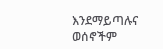እንደማይጣሉና ወሰኖችም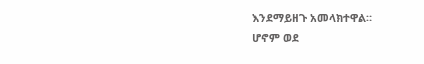እንደማይዘጉ አመላክተዋል።
ሆኖም ወደ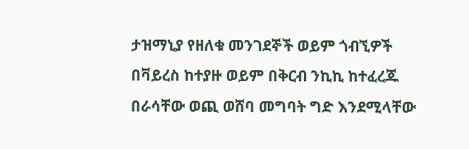ታዝማኒያ የዘለቁ መንገደኞች ወይም ጎብኚዎች በቫይረስ ከተያዙ ወይም በቅርብ ንኪኪ ከተፈረጁ በራሳቸው ወጪ ወሸባ መግባት ግድ እንደሚላቸው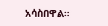አሳስበዋል።